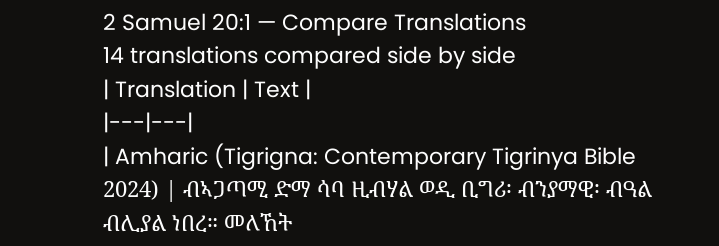2 Samuel 20:1 — Compare Translations
14 translations compared side by side
| Translation | Text |
|---|---|
| Amharic (Tigrigna: Contemporary Tigrinya Bible 2024) | ብኣጋጣሚ ድማ ሳባ ዚብሃል ወዲ ቢግሪ፡ ብንያማዊ፡ ብዓል ብሊያል ነበረ። መለኸት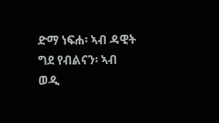ድማ ነፍሐ፡ ኣብ ዳዊት ግደ የብልናን፡ ኣብ ወዲ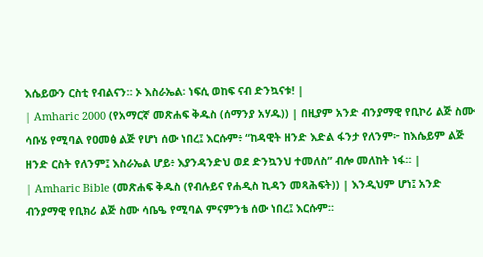እሴይውን ርስቲ የብልናን። ኦ እስራኤል፡ ነፍሲ ወከፍ ናብ ድንኳናቱ! |
| Amharic 2000 (የአማርኛ መጽሐፍ ቅዱስ (ሰማንያ አሃዱ)) | በዚያም አንድ ብንያማዊ የቢኮሪ ልጅ ስሙ ሳቡሄ የሚባል የዐመፅ ልጅ የሆነ ሰው ነበረ፤ እርሱም፥ “ከዳዊት ዘንድ እድል ፋንታ የለንም፦ ከእሴይም ልጅ ዘንድ ርስት የለንም፤ እስራኤል ሆይ፥ እያንዳንድህ ወደ ድንኳንህ ተመለስ” ብሎ መለከት ነፋ። |
| Amharic Bible (መጽሐፍ ቅዱስ (የብሉይና የሐዲስ ኪዳን መጻሕፍት)) | እንዲህም ሆነ፤ አንድ ብንያማዊ የቢክሪ ልጅ ስሙ ሳቤዔ የሚባል ምናምንቴ ሰው ነበረ፤ እርሱም።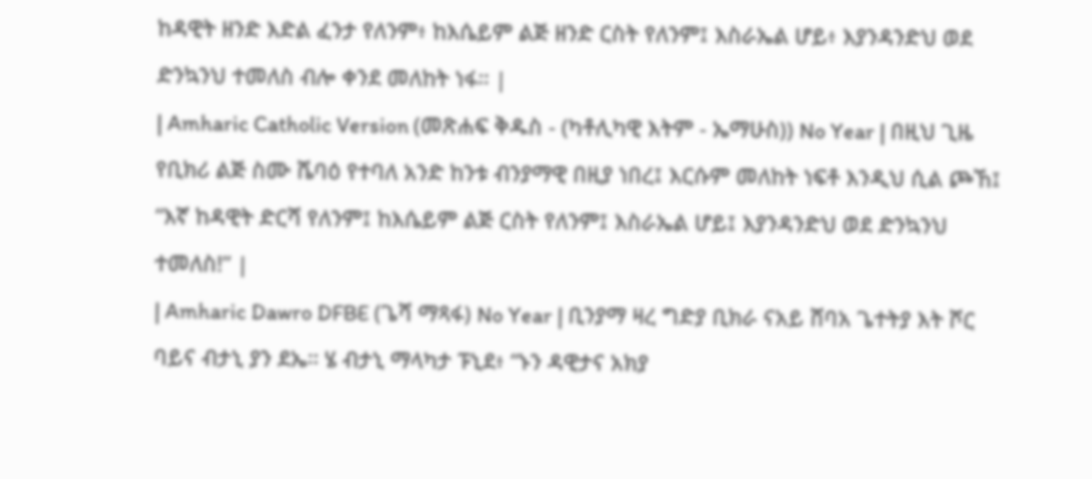ከዳዊት ዘንድ እድል ፈንታ የለንም፥ ከእሴይም ልጅ ዘንድ ርስት የለንም፤ እስራኤል ሆይ፥ እያንዳንድህ ወደ ድንኳንህ ተመለስ ብሎ ቀንደ መለከት ነፋ። |
| Amharic Catholic Version (መጽሐፍ ቅዱስ - (ካቶሊካዊ እትም - ኤማሁስ)) No Year | በዚህ ጊዜ የቢክሪ ልጅ ስሙ ሼባዕ የተባለ አንድ ከንቱ ብንያማዊ በዚያ ነበረ፤ እርሱም መለከት ነፍቶ እንዲህ ሲል ጮኸ፤ “እኛ ከዳዊት ድርሻ የለንም፤ ከእሴይም ልጅ ርስት የለንም፤ እስራኤል ሆይ፤ እያንዳንድህ ወደ ድንኳንህ ተመለስ!” |
| Amharic Dawro DFBE (ጌሻ ማጻፋ) No Year | ቢንያማ ዛረ ግድያ ቢክራ ናአይ ሸባአ ጌተትያ እት ሾር ባይና ብታኒ ያን ደኤ። ሄ ብታኒ ማላካታ ፑኒደ፥ “ኑን ዳዊታና አክያ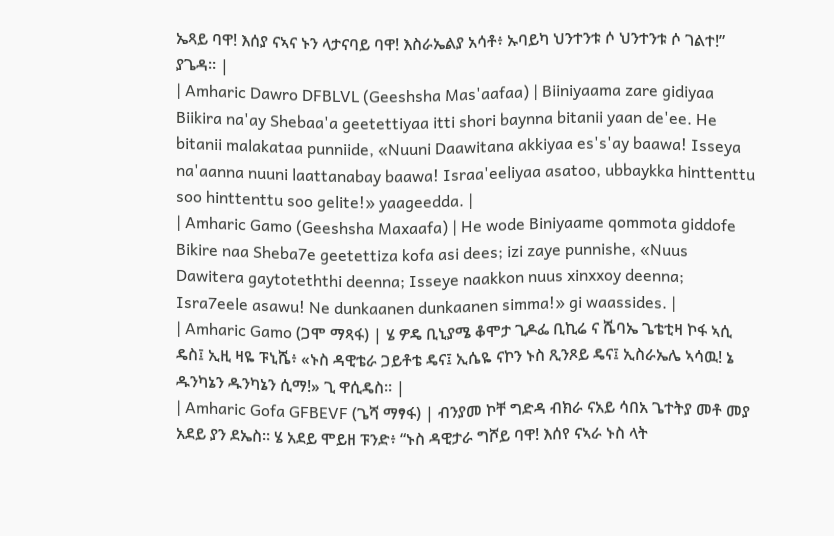ኤጻይ ባዋ! እሰያ ናኣና ኑን ላታናባይ ባዋ! እስራኤልያ አሳቶ፥ ኡባይካ ህንተንቱ ሶ ህንተንቱ ሶ ገልተ!” ያጌዳ። |
| Amharic Dawro DFBLVL (Geeshsha Mas'aafaa) | Biiniyaama zare gidiyaa Biikira na'ay Shebaa'a geetettiyaa itti shori baynna bitanii yaan de'ee. He bitanii malakataa punniide, «Nuuni Daawitana akkiyaa es's'ay baawa! Isseya na'aanna nuuni laattanabay baawa! Israa'eeliyaa asatoo, ubbaykka hinttenttu soo hinttenttu soo gelite!» yaageedda. |
| Amharic Gamo (Geeshsha Maxaafa) | He wode Biniyaame qommota giddofe Bikire naa Sheba7e geetettiza kofa asi dees; izi zaye punnishe, «Nuus Dawitera gaytoteththi deenna; Isseye naakkon nuus xinxxoy deenna; Isra7eele asawu! Ne dunkaanen dunkaanen simma!» gi waassides. |
| Amharic Gamo (ጋሞ ማጻፋ) | ሄ ዎዴ ቢኒያሜ ቆሞታ ጊዶፌ ቢኪሬ ና ሼባኤ ጌቴቲዛ ኮፋ ኣሲ ዴስ፤ ኢዚ ዛዬ ፑኒሼ፥ «ኑስ ዳዊቴራ ጋይቶቴ ዴና፤ ኢሴዬ ናኮን ኑስ ጺንጾይ ዴና፤ ኢስራኤሌ ኣሳዉ! ኔ ዱንካኔን ዱንካኔን ሲማ!» ጊ ዋሲዴስ። |
| Amharic Gofa GFBEVF (ጌሻ ማፃፋ) | ብንያመ ኮቸ ግድዳ ብክራ ናአይ ሳበአ ጌተትያ መቶ መያ አደይ ያን ደኤስ። ሄ አደይ ሞይዘ ፑንድ፥ “ኑስ ዳዊታራ ግሾይ ባዋ! እሰየ ናኣራ ኑስ ላት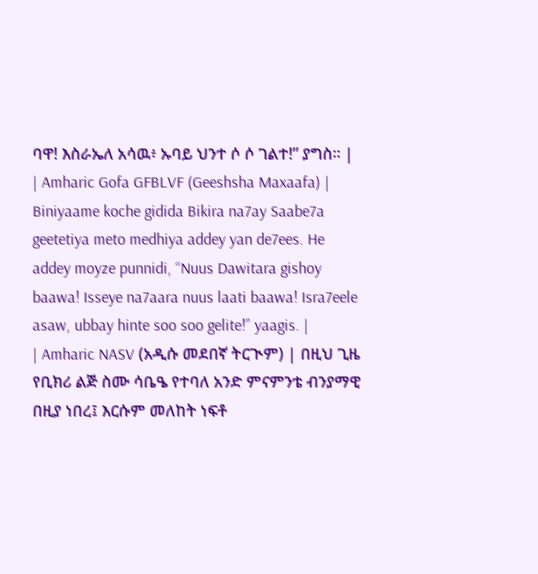ባዋ! እስራኤለ አሳዉ፥ ኡባይ ህንተ ሶ ሶ ገልተ!” ያግስ። |
| Amharic Gofa GFBLVF (Geeshsha Maxaafa) | Biniyaame koche gidida Bikira na7ay Saabe7a geetetiya meto medhiya addey yan de7ees. He addey moyze punnidi, “Nuus Dawitara gishoy baawa! Isseye na7aara nuus laati baawa! Isra7eele asaw, ubbay hinte soo soo gelite!” yaagis. |
| Amharic NASV (አዲሱ መደበኛ ትርጒም) | በዚህ ጊዜ የቢክሪ ልጅ ስሙ ሳቤዔ የተባለ አንድ ምናምንቴ ብንያማዊ በዚያ ነበረ፤ እርሱም መለከት ነፍቶ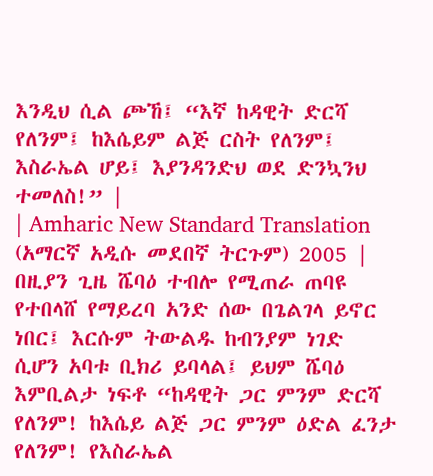እንዲህ ሲል ጮኸ፤ “እኛ ከዳዊት ድርሻ የለንም፤ ከእሴይም ልጅ ርስት የለንም፤ እስራኤል ሆይ፤ እያንዳንድህ ወደ ድንኳንህ ተመለስ!” |
| Amharic New Standard Translation (አማርኛ አዲሱ መደበኛ ትርጉም) 2005 | በዚያን ጊዜ ሼባዕ ተብሎ የሚጠራ ጠባዩ የተበላሸ የማይረባ አንድ ሰው በጌልገላ ይኖር ነበር፤ እርሱም ትውልዱ ከብንያም ነገድ ሲሆን አባቱ ቢክሪ ይባላል፤ ይህም ሼባዕ እምቢልታ ነፍቶ “ከዳዊት ጋር ምንም ድርሻ የለንም! ከእሴይ ልጅ ጋር ምንም ዕድል ፈንታ የለንም! የእስራኤል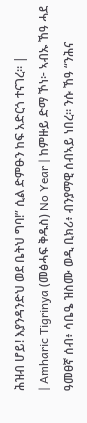ሕዝብ ሆይ! እያንዳንድህ ወደ ቤትህ ግባ!” ሲል ድምፁን ከፍ አድርጎ ተናገረ። |
| Amharic Tigrinya (መፅሓፍ ቅዱስ) No Year | ከምዙይ ድማ ኾነ፦ ኣብኡ ኸዓ ሓደ ዓመፀኛ ሰብ፥ ሳቤዔ ዝስሙ ወዲ ቢክሪ፥ ብንያማዊ ሰብኣይ ነበረ። ንሱ ኸዓ “ንሕና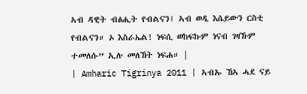ኣብ ዳዊት ብፅሒት የብልናን፤ ኣብ ወዲ እሴይውን ርስቲ የብልናን። ኦ እስራኤል! ነፍሲ ወከፍኩም ነናብ ገዛኹም ተመለሱ” ኢሉ መለኸት ነፍሐ። |
| Amharic Tigrinya 2011 | ኣብኡ ኸኣ ሓደ ናይ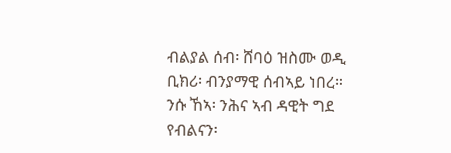ብልያል ሰብ፡ ሸባዕ ዝስሙ ወዲ ቢክሪ፡ ብንያማዊ ሰብኣይ ነበረ። ንሱ ኸኣ፡ ንሕና ኣብ ዳዊት ግደ የብልናን፡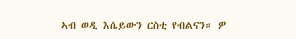ኣብ ወዲ እሴይውን ርስቲ የብልናን። ዎ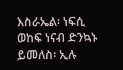እስራኤል፡ ነፍሲ ወከፍ ነናብ ድንኳኑ ይመለስ፡ ኢሉ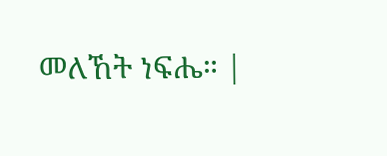መለኸት ነፍሔ። |